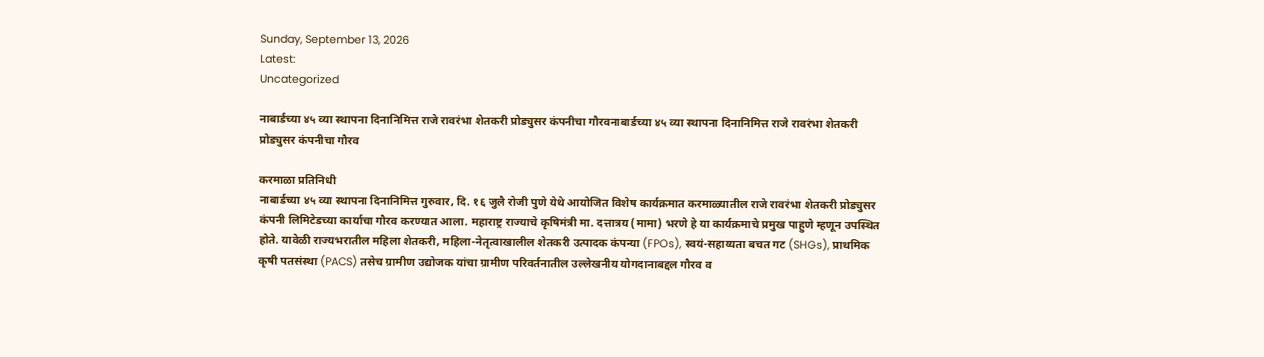Sunday, September 13, 2026
Latest:
Uncategorized

नाबार्डच्या ४५ व्या स्थापना दिनानिमित्त राजे रावरंभा शेतकरी प्रोड्युसर कंपनीचा गौरवनाबार्डच्या ४५ व्या स्थापना दिनानिमित्त राजे रावरंभा शेतकरी प्रोड्युसर कंपनीचा गौरव

करमाळा प्रतिनिधी
नाबार्डच्या ४५ व्या स्थापना दिनानिमित्त गुरुवार, दि. १६ जुलै रोजी पुणे येथे आयोजित विशेष कार्यक्रमात करमाळ्यातील राजे रावरंभा शेतकरी प्रोड्युसर कंपनी लिमिटेडच्या कार्याचा गौरव करण्यात आला. महाराष्ट्र राज्याचे कृषिमंत्री मा. दत्तात्रय (मामा) भरणे हे या कार्यक्रमाचे प्रमुख पाहुणे म्हणून उपस्थित होते. यावेळी राज्यभरातील महिला शेतकरी, महिला-नेतृत्वाखालील शेतकरी उत्पादक कंपन्या (FPOs), स्वयं-सहाय्यता बचत गट (SHGs), प्राथमिक कृषी पतसंस्था (PACS) तसेच ग्रामीण उद्योजक यांचा ग्रामीण परिवर्तनातील उल्लेखनीय योगदानाबद्दल गौरव व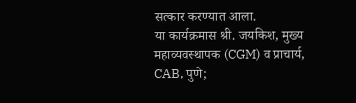सत्कार करण्यात आला.
या कार्यक्रमास श्री. जयकिश, मुख्य महाव्यवस्थापक (CGM) व प्राचार्य, CAB, पुणे;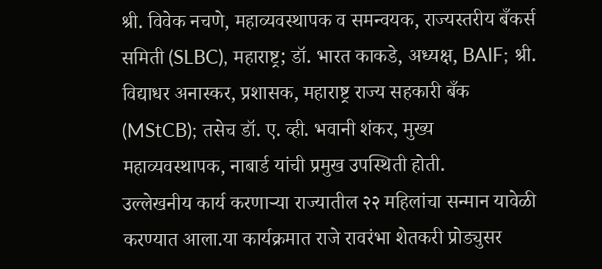श्री. विवेक नचणे, महाव्यवस्थापक व समन्वयक, राज्यस्तरीय बँकर्स समिती (SLBC), महाराष्ट्र; डॉ. भारत काकडे, अध्यक्ष, BAIF; श्री. विद्याधर अनास्कर, प्रशासक, महाराष्ट्र राज्य सहकारी बँक (MStCB); तसेच डॉ. ए. व्ही. भवानी शंकर, मुख्य महाव्यवस्थापक, नाबार्ड यांची प्रमुख उपस्थिती होती.
उल्लेखनीय कार्य करणाऱ्या राज्यातील २२ महिलांचा सन्मान यावेळी करण्यात आला.या कार्यक्रमात राजे रावरंभा शेतकरी प्रोड्युसर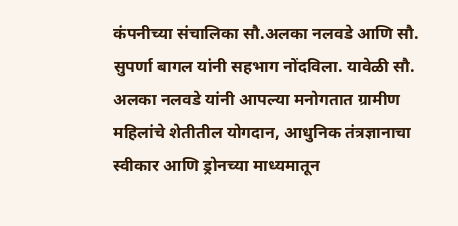कंपनीच्या संचालिका सौ.अलका नलवडे आणि सौ. सुपर्णा बागल यांनी सहभाग नोंदविला. यावेळी सौ. अलका नलवडे यांनी आपल्या मनोगतात ग्रामीण महिलांचे शेतीतील योगदान, आधुनिक तंत्रज्ञानाचा स्वीकार आणि ड्रोनच्या माध्यमातून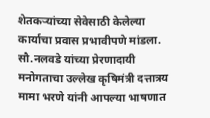शेतकऱ्यांच्या सेवेसाठी केलेल्या कार्याचा प्रवास प्रभावीपणे मांडला.
सौ.नलवडे यांच्या प्रेरणादायी मनोगताचा उल्लेख कृषिमंत्री दत्तात्रय मामा भरणे यांनी आपल्या भाषणात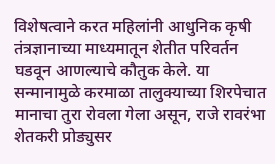विशेषत्वाने करत महिलांनी आधुनिक कृषी तंत्रज्ञानाच्या माध्यमातून शेतीत परिवर्तन घडवून आणल्याचे कौतुक केले. या सन्मानामुळे करमाळा तालुक्याच्या शिरपेचात मानाचा तुरा रोवला गेला असून, राजे रावरंभा शेतकरी प्रोड्युसर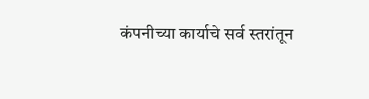कंपनीच्या कार्याचे सर्व स्तरांतून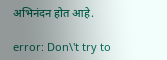अभिनंदन होत आहे.

error: Don\'t try to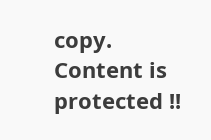copy. Content is protected !!